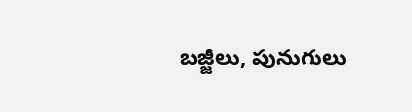బజ్జీలు, పునుగులు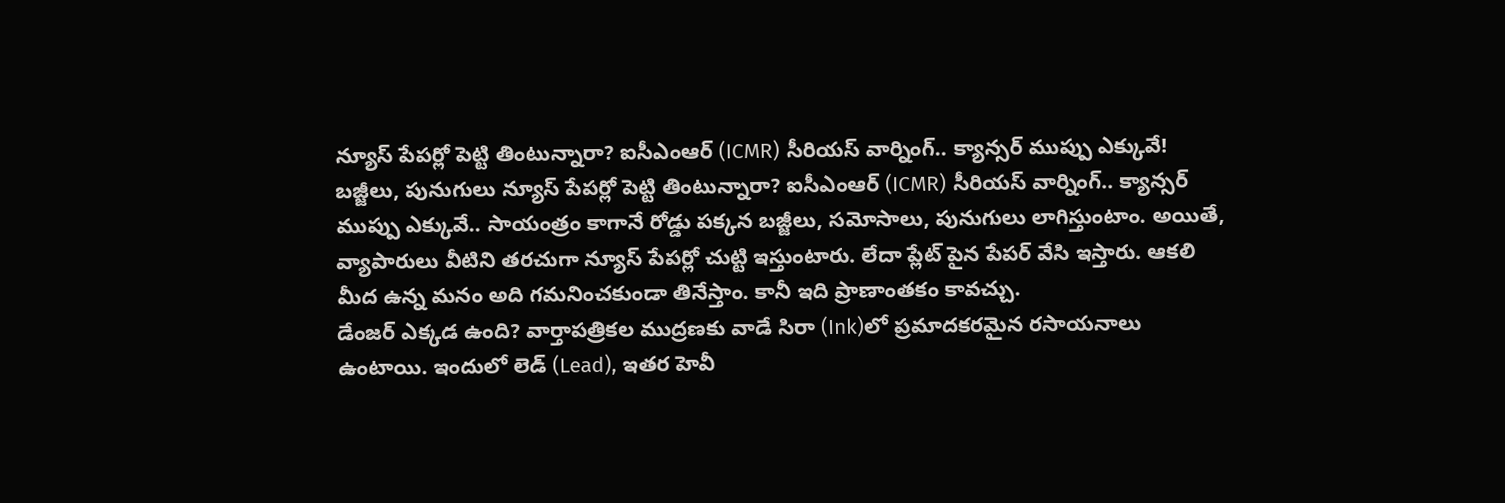న్యూస్ పేపర్లో పెట్టి తింటున్నారా? ఐసీఎంఆర్ (ICMR) సీరియస్ వార్నింగ్.. క్యాన్సర్ ముప్పు ఎక్కువే!
బజ్జీలు, పునుగులు న్యూస్ పేపర్లో పెట్టి తింటున్నారా? ఐసీఎంఆర్ (ICMR) సీరియస్ వార్నింగ్.. క్యాన్సర్ ముప్పు ఎక్కువే.. సాయంత్రం కాగానే రోడ్డు పక్కన బజ్జీలు, సమోసాలు, పునుగులు లాగిస్తుంటాం. అయితే, వ్యాపారులు వీటిని తరచుగా న్యూస్ పేపర్లో చుట్టి ఇస్తుంటారు. లేదా ప్లేట్ పైన పేపర్ వేసి ఇస్తారు. ఆకలి మీద ఉన్న మనం అది గమనించకుండా తినేస్తాం. కానీ ఇది ప్రాణాంతకం కావచ్చు.
డేంజర్ ఎక్కడ ఉంది? వార్తాపత్రికల ముద్రణకు వాడే సిరా (Ink)లో ప్రమాదకరమైన రసాయనాలు ఉంటాయి. ఇందులో లెడ్ (Lead), ఇతర హెవీ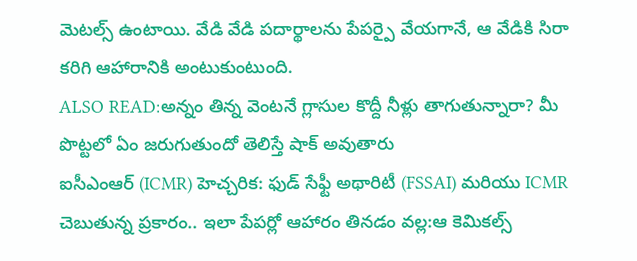మెటల్స్ ఉంటాయి. వేడి వేడి పదార్థాలను పేపర్పై వేయగానే, ఆ వేడికి సిరా కరిగి ఆహారానికి అంటుకుంటుంది.
ALSO READ:అన్నం తిన్న వెంటనే గ్లాసుల కొద్దీ నీళ్లు తాగుతున్నారా? మీ పొట్టలో ఏం జరుగుతుందో తెలిస్తే షాక్ అవుతారు
ఐసీఎంఆర్ (ICMR) హెచ్చరిక: ఫుడ్ సేఫ్టీ అథారిటీ (FSSAI) మరియు ICMR చెబుతున్న ప్రకారం.. ఇలా పేపర్లో ఆహారం తినడం వల్ల:ఆ కెమికల్స్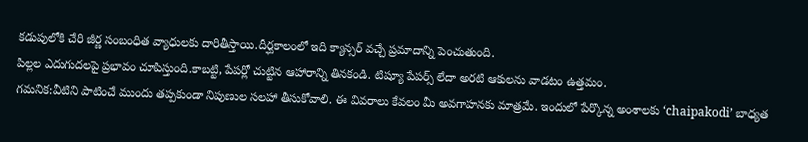కడుపులోకి చేరి జీర్ణ సంబంధిత వ్యాధులకు దారితీస్తాయి.దీర్ఘకాలంలో ఇది క్యాన్సర్ వచ్చే ప్రమాదాన్ని పెంచుతుంది.
పిల్లల ఎదుగుదలపై ప్రభావం చూపిస్తుంది.కాబట్టి, పేపర్లో చుట్టిన ఆహారాన్ని తినకండి. టిష్యూ పేపర్స్ లేదా అరటి ఆకులను వాడటం ఉత్తమం.
గమనిక:వీటిని పాటించే ముందు తప్పకుండా నిపుణుల సలహా తీసుకోవాలి. ఈ వివరాలు కేవలం మీ అవగాహనకు మాత్రమే. ఇందులో పేర్కొన్న అంశాలకు ‘chaipakodi’ బాధ్యత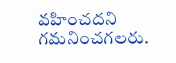వహించదని గమనించగలరు.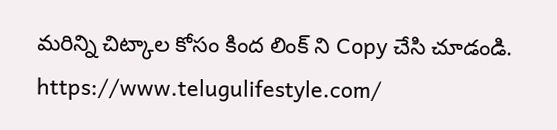మరిన్ని చిట్కాల కోసం కింద లింక్ ని Copy చేసి చూడండి.
https://www.telugulifestyle.com/